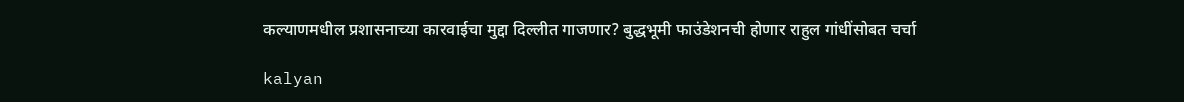कल्याणमधील प्रशासनाच्या कारवाईचा मुद्दा दिल्लीत गाजणार? बुद्धभूमी फाउंडेशनची होणार राहुल गांधींसोबत चर्चा

kalyan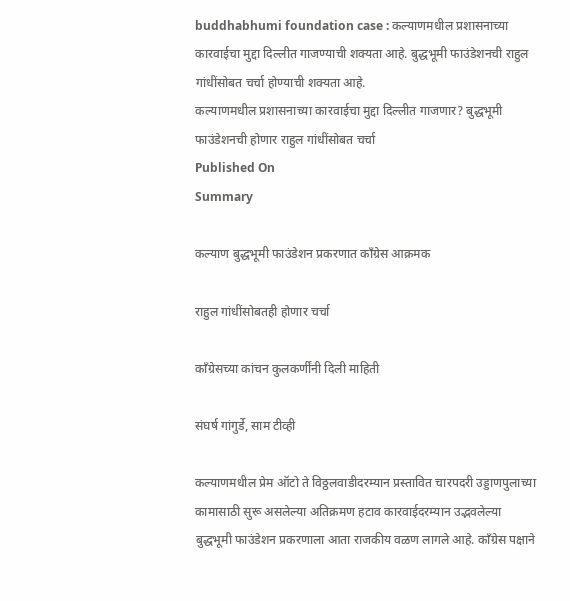buddhabhumi foundation case : कल्याणमधील प्रशासनाच्या कारवाईचा मुद्दा दिल्लीत गाजण्याची शक्यता आहे. बुद्धभूमी फाउंडेशनची राहुल गांधींसोबत चर्चा होण्याची शक्यता आहे.
कल्याणमधील प्रशासनाच्या कारवाईचा मुद्दा दिल्लीत गाजणार? बुद्धभूमी फाउंडेशनची होणार राहुल गांधींसोबत चर्चा
Published On
Summary

कल्याण बुद्धभूमी फाउंडेशन प्रकरणात काँग्रेस आक्रमक

राहुल गांधींसोबतही होणार चर्चा

काँग्रेसच्या कांचन कुलकर्णींनी दिली माहिती

संघर्ष गांगुर्डे, साम टीव्ही

कल्याणमधील प्रेम ऑटो ते विठ्ठलवाडीदरम्यान प्रस्तावित चारपदरी उड्डाणपुलाच्या कामासाठी सुरू असलेल्या अतिक्रमण हटाव कारवाईदरम्यान उद्भवलेल्या बुद्धभूमी फाउंडेशन प्रकरणाला आता राजकीय वळण लागले आहे. काँग्रेस पक्षाने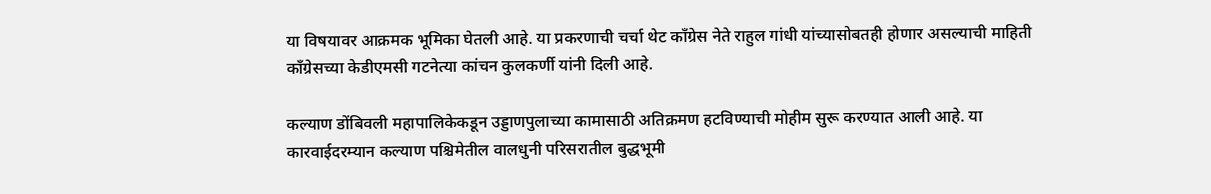या विषयावर आक्रमक भूमिका घेतली आहे. या प्रकरणाची चर्चा थेट काँग्रेस नेते राहुल गांधी यांच्यासोबतही होणार असल्याची माहिती काँग्रेसच्या केडीएमसी गटनेत्या कांचन कुलकर्णी यांनी दिली आहे.

कल्याण डोंबिवली महापालिकेकडून उड्डाणपुलाच्या कामासाठी अतिक्रमण हटविण्याची मोहीम सुरू करण्यात आली आहे. या कारवाईदरम्यान कल्याण पश्चिमेतील वालधुनी परिसरातील बुद्धभूमी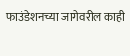फाउंडेशनच्या जागेवरील काही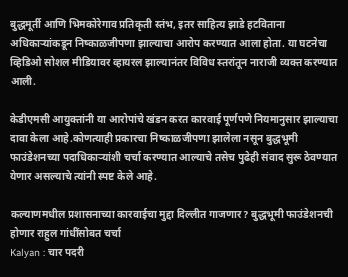बुद्धमूर्ती आणि भिमकोरेगाव प्रतिकृती स्तंभ, इतर साहित्य झाडे हटविताना अधिकाऱ्यांकडून निष्काळजीपणा झाल्याचा आरोप करण्यात आला होता. या घटनेचा व्हिडिओ सोशल मीडियावर व्हायरल झाल्यानंतर विविध स्तरांतून नाराजी व्यक्त करण्यात आली.

केडीएमसी आयुक्तांनी या आरोपांचे खंडन करत कारवाई पूर्णपणे नियमानुसार झाल्याचा दावा केला आहे.कोणत्याही प्रकारचा निष्काळजीपणा झालेला नसून बुद्धभूमी फाउंडेशनच्या पदाधिकाऱ्यांशी चर्चा करण्यात आल्याचे तसेच पुढेही संवाद सुरू ठेवण्यात येणार असल्याचे त्यांनी स्पष्ट केले आहे.

कल्याणमधील प्रशासनाच्या कारवाईचा मुद्दा दिल्लीत गाजणार? बुद्धभूमी फाउंडेशनची होणार राहुल गांधींसोबत चर्चा
Kalyan : चार पदरी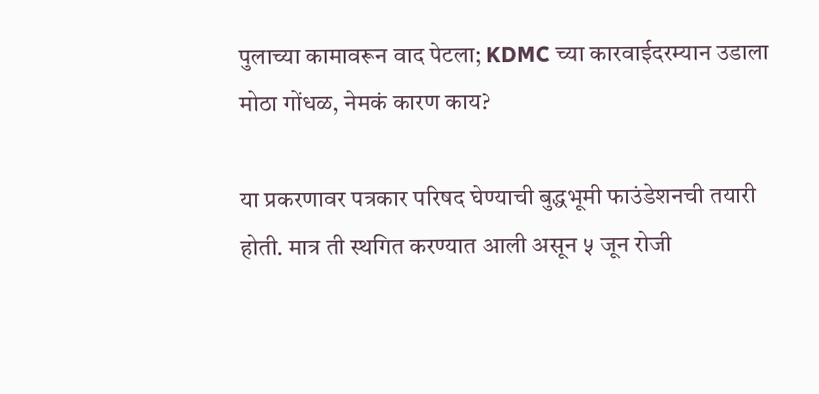पुलाच्या कामावरून वाद पेटला; KDMC च्या कारवाईदरम्यान उडाला मोठा गोंधळ, नेमकं कारण काय?

या प्रकरणावर पत्रकार परिषद घेण्याची बुद्धभूमी फाउंडेशनची तयारी होती. मात्र ती स्थगित करण्यात आली असून ५ जून रोजी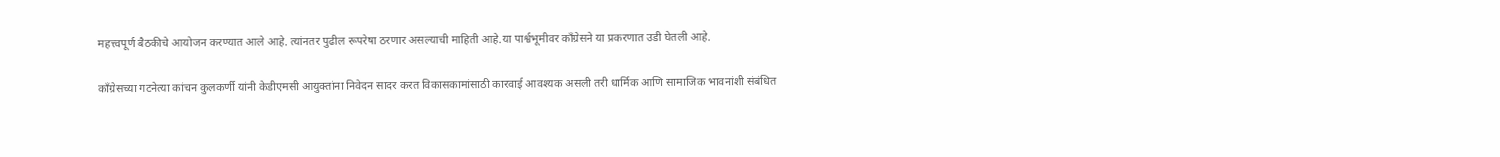महत्त्वपूर्ण बैठकीचे आयोजन करण्यात आले आहे. त्यांनतर पुढील रूपरेषा ठरणार असल्याची माहिती आहे.या पार्श्वभूमीवर काँग्रेसने या प्रकरणात उडी घेतली आहे.

काँग्रेसच्या गटनेत्या कांचन कुलकर्णी यांनी केडीएमसी आयुक्तांना निवेदन सादर करत विकासकामांसाठी कारवाई आवश्यक असली तरी धार्मिक आणि सामाजिक भावनांशी संबंधित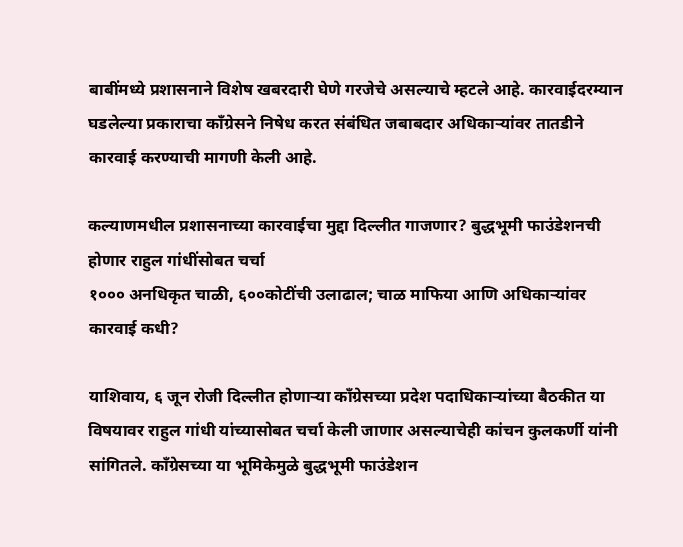बाबींमध्ये प्रशासनाने विशेष खबरदारी घेणे गरजेचे असल्याचे म्हटले आहे. कारवाईदरम्यान घडलेल्या प्रकाराचा काँग्रेसने निषेध करत संबंधित जबाबदार अधिकाऱ्यांवर तातडीने कारवाई करण्याची मागणी केली आहे.

कल्याणमधील प्रशासनाच्या कारवाईचा मुद्दा दिल्लीत गाजणार? बुद्धभूमी फाउंडेशनची होणार राहुल गांधींसोबत चर्चा
१००० अनधिकृत चाळी, ६००कोटींची उलाढाल; चाळ माफिया आणि अधिकाऱ्यांवर कारवाई कधी?

याशिवाय, ६ जून रोजी दिल्लीत होणाऱ्या काँग्रेसच्या प्रदेश पदाधिकाऱ्यांच्या बैठकीत या विषयावर राहुल गांधी यांच्यासोबत चर्चा केली जाणार असल्याचेही कांचन कुलकर्णी यांनी सांगितले. काँग्रेसच्या या भूमिकेमुळे बुद्धभूमी फाउंडेशन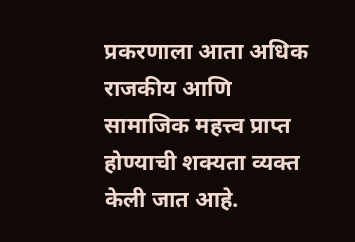प्रकरणाला आता अधिक राजकीय आणि सामाजिक महत्त्व प्राप्त होण्याची शक्यता व्यक्त केली जात आहे.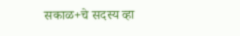सकाळ+चे सदस्य व्हा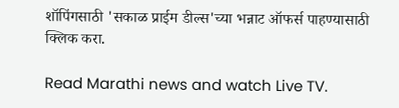शॉपिंगसाठी 'सकाळ प्राईम डील्स'च्या भन्नाट ऑफर्स पाहण्यासाठी क्लिक करा.

Read Marathi news and watch Live TV.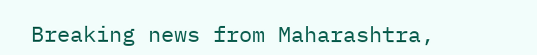Breaking news from Maharashtra,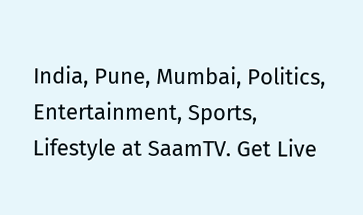India, Pune, Mumbai, Politics, Entertainment, Sports, Lifestyle at SaamTV. Get Live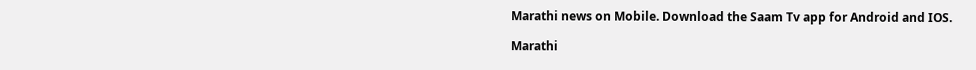Marathi news on Mobile. Download the Saam Tv app for Android and IOS.

Marathi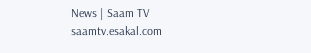News | Saam TV
saamtv.esakal.com